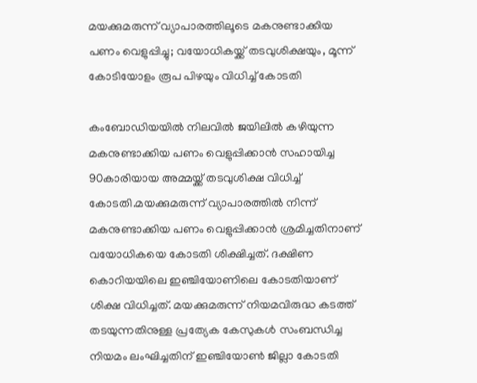മയക്കുമരുന്ന് വ്യാപാരത്തിലൂടെ മകനുണ്ടാക്കിയ പണം വെളുപ്പിച്ചു; വയോധികയ്ക്ക് തടവുശിക്ഷയും, മൂന്ന് കോടിയോളം രൂപ പിഴയും വിധിച്ച്‌ കോടതി

കംബോഡിയയില്‍ നിലവില്‍ ജയിലില്‍ കഴിയുന്ന മകനുണ്ടാക്കിയ പണം വെളുപ്പിക്കാൻ സഹായിച്ച 90കാരിയായ അമ്മയ്ക്ക് തടവുശിക്ഷ വിധിച്ച്‌ കോടതി.മയക്കുമരുന്ന് വ്യാപാരത്തില്‍ നിന്ന് മകനുണ്ടാക്കിയ പണം വെളുപ്പിക്കാൻ ശ്രമിച്ചതിനാണ് വയോധികയെ കോടതി ശിക്ഷിച്ചത്. ദക്ഷിണ കൊറിയയിലെ ഇഞ്ചിയോണിലെ കോടതിയാണ് ശിക്ഷ വിധിച്ചത്. മയക്കുമരുന്ന് നിയമവിരുദ്ധ കടത്ത് തടയുന്നതിനുള്ള പ്രത്യേക കേസുകള്‍ സംബന്ധിച്ച നിയമം ലംഘിച്ചതിന് ഇഞ്ചിയോണ്‍ ജില്ലാ കോടതി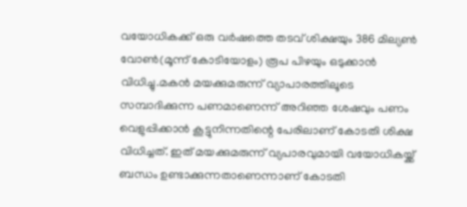വയോധികക്ക് ഒരു വർഷത്തെ തടവ് ശിക്ഷയും 386 മില്യണ്‍ വോണ്‍(മൂന്ന് കോടിയോളം) രൂപ പിഴയും ഒടുക്കാൻ വിധിച്ചു.മകൻ മയക്കുമരുന്ന് വ്യാപാരത്തിലൂടെ സമ്പാദിക്കുന്ന പണമാണെന്ന് അറിഞ്ഞ ശേഷവും പണം വെളുപ്പിക്കാൻ കൂട്ടുനിന്നതിന്റെ പേരിലാണ് കോടതി ശിക്ഷ വിധിച്ചത്. ഇത് മയക്കുമരുന്ന് വ്യപാരവുമായി വയോധികയ്ക്ക് ബന്ധം ഉണ്ടാക്കുന്നതാണെന്നാണ് കോടതി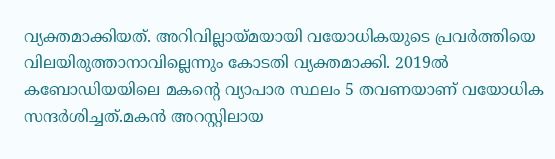വ്യക്തമാക്കിയത്. അറിവില്ലായ്മയായി വയോധികയുടെ പ്രവർത്തിയെ വിലയിരുത്താനാവില്ലെന്നും കോടതി വ്യക്തമാക്കി. 2019ല്‍ കബോഡിയയിലെ മകന്റെ വ്യാപാര സ്ഥലം 5 തവണയാണ് വയോധിക സന്ദർശിച്ചത്.മകൻ അറസ്റ്റിലായ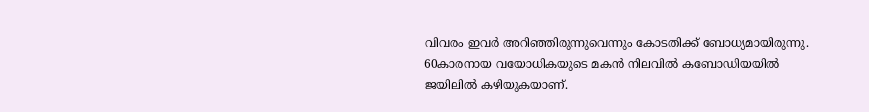വിവരം ഇവർ അറിഞ്ഞിരുന്നുവെന്നും കോടതിക്ക് ബോധ്യമായിരുന്നു. 60കാരനായ വയോധികയുടെ മകൻ നിലവില്‍ കബോഡിയയില്‍ ജയിലില്‍ കഴിയുകയാണ്.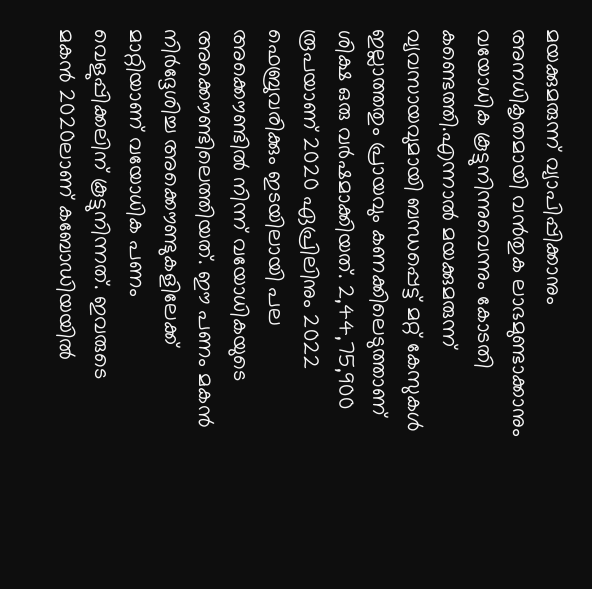മയക്കുമരുന്ന് വ്യാപിപ്പിക്കാനും അനധികൃതമായി വൻതുക ലാഭമുണ്ടാക്കാനും വയോധിക കൂട്ടുനിന്നുവെന്നും കോടതി കണ്ടെത്തി.എന്നാല്‍ മയക്കുമരുന്ന് വ്യവസായവുമായി ബന്ധപ്പെട്ട് മറ്റ് കേസുകള്‍ ഇല്ലാത്തതും പ്രായവും കണക്കിലെടുത്താണ് ശിക്ഷ ഒരു വർഷമാക്കിയത്. 2,44,75,900 രൂപയാണ് 2020 ഏപ്രിലിനും 2022 ഫെബ്രുവരിക്കും ഇടയിലായി പല അക്കൌണ്ടില്‍ നിന്ന് വയോധികയുടെ അക്കൌണ്ടിലെത്തിയത്. ഈ പണം മകൻ നിർദ്ദേശിച്ച അക്കൌണ്ടുകളിലേക്ക് മാറ്റിയാണ് വയോധിക പണം വെളുപ്പിക്കലിന് കൂട്ടുനിന്നത്. ഇവരുടെ മകൻ 2020ലാണ് കബോഡിയയില്‍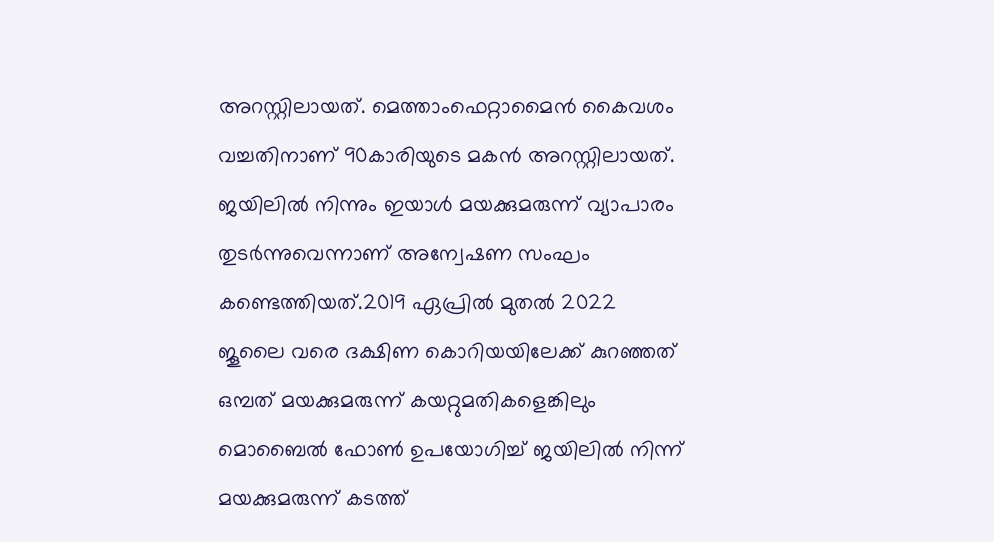അറസ്റ്റിലായത്. മെത്താംഫെറ്റാമൈൻ കൈവശം വച്ചതിനാണ് 90കാരിയുടെ മകൻ അറസ്റ്റിലായത്. ജയിലില്‍ നിന്നും ഇയാള്‍ മയക്കുമരുന്ന് വ്യാപാരം തുടർന്നുവെന്നാണ് അന്വേഷണ സംഘം കണ്ടെത്തിയത്.2019 ഏപ്രില്‍ മുതല്‍ 2022 ജൂലൈ വരെ ദക്ഷിണ കൊറിയയിലേക്ക് കുറഞ്ഞത് ഒമ്പത് മയക്കുമരുന്ന് കയറ്റുമതികളെങ്കിലും മൊബൈല്‍ ഫോണ്‍ ഉപയോഗിച്ച്‌ ജയിലില്‍ നിന്ന് മയക്കുമരുന്ന് കടത്ത്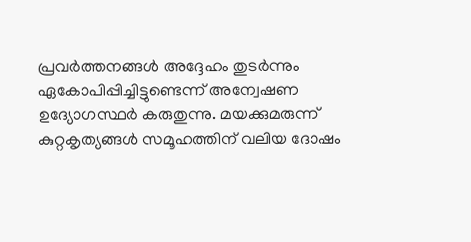പ്രവർത്തനങ്ങള്‍ അദ്ദേഹം തുടർന്നും ഏകോപിപ്പിച്ചിട്ടുണ്ടെന്ന് അന്വേഷണ ഉദ്യോഗസ്ഥർ കരുതുന്നു. മയക്കുമരുന്ന് കുറ്റകൃത്യങ്ങള്‍ സമൂഹത്തിന് വലിയ ദോഷം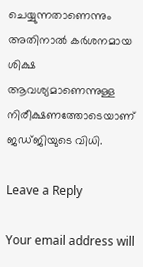ചെയ്യുന്നതാണെന്നും അതിനാല്‍ കർശനമായ ശിക്ഷ ആവശ്യമാണെന്നുള്ള നിരീക്ഷണത്തോടെയാണ് ജഡ്ജിയുടെ വിധി.

Leave a Reply

Your email address will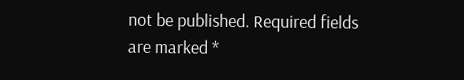not be published. Required fields are marked *